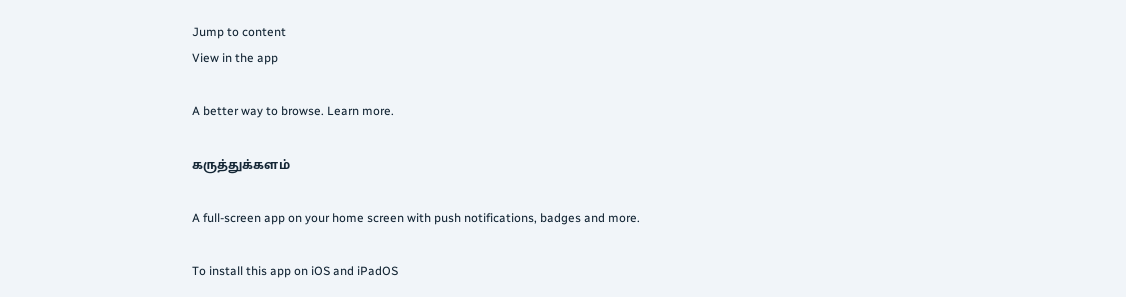Jump to content
View in the app

A better way to browse. Learn more.

கருத்துக்களம்

A full-screen app on your home screen with push notifications, badges and more.

To install this app on iOS and iPadOS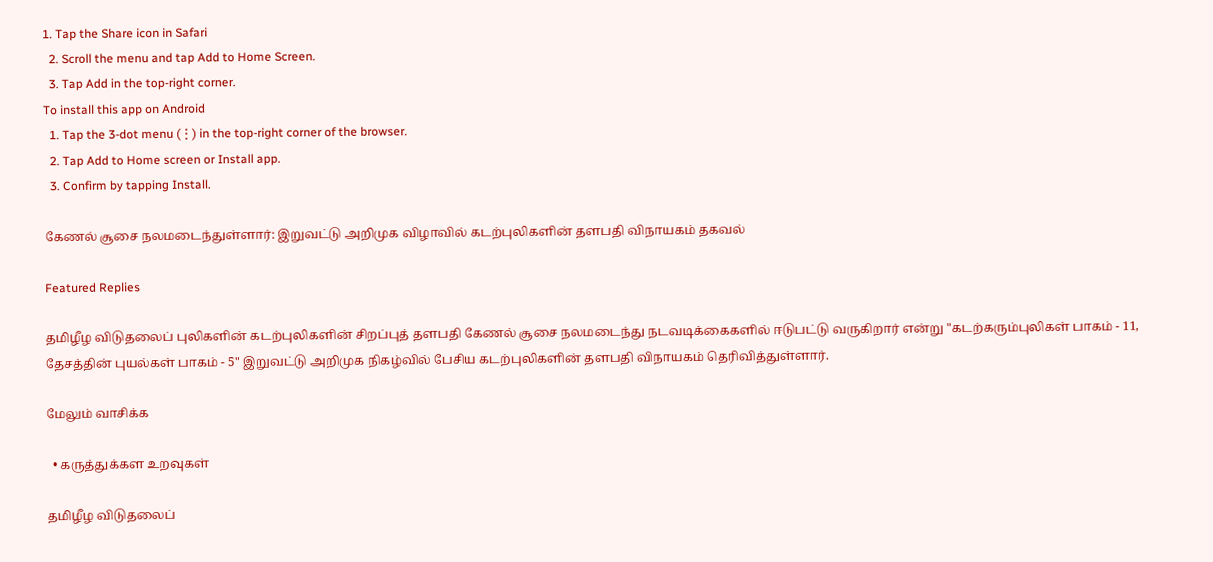1. Tap the Share icon in Safari
  2. Scroll the menu and tap Add to Home Screen.
  3. Tap Add in the top-right corner.
To install this app on Android
  1. Tap the 3-dot menu (⋮) in the top-right corner of the browser.
  2. Tap Add to Home screen or Install app.
  3. Confirm by tapping Install.

கேணல் சூசை நலமடைந்துள்ளார்: இறுவட்டு அறிமுக விழாவில் கடற்புலிகளின் தளபதி விநாயகம் தகவல்

Featured Replies

தமிழீழ விடுதலைப் புலிகளின் கடற்புலிகளின் சிறப்புத் தளபதி கேணல் சூசை நலமடைந்து நடவடிக்கைகளில் ஈடுபட்டு வருகிறார் என்று "கடற்கரும்புலிகள் பாகம் - 11, தேசத்தின் புயல்கள் பாகம் - 5" இறுவட்டு அறிமுக நிகழ்வில் பேசிய கடற்புலிகளின் தளபதி விநாயகம் தெரிவித்துள்ளார்.

மேலும் வாசிக்க

  • கருத்துக்கள உறவுகள்

தமிழீழ விடுதலைப்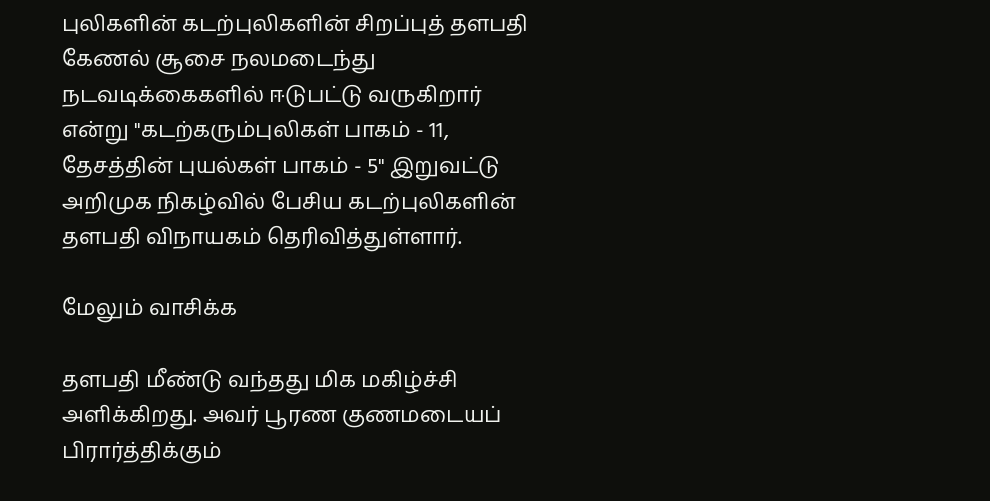புலிகளின் கடற்புலிகளின் சிறப்புத் தளபதி கேணல் சூசை நலமடைந்து நடவடிக்கைகளில் ஈடுபட்டு வருகிறார் என்று "கடற்கரும்புலிகள் பாகம் - 11, தேசத்தின் புயல்கள் பாகம் - 5" இறுவட்டு அறிமுக நிகழ்வில் பேசிய கடற்புலிகளின் தளபதி விநாயகம் தெரிவித்துள்ளார்.

மேலும் வாசிக்க

தளபதி மீண்டு வந்தது மிக மகிழ்ச்சி அளிக்கிறது. அவர் பூரண குணமடையப் பிரார்த்திக்கும்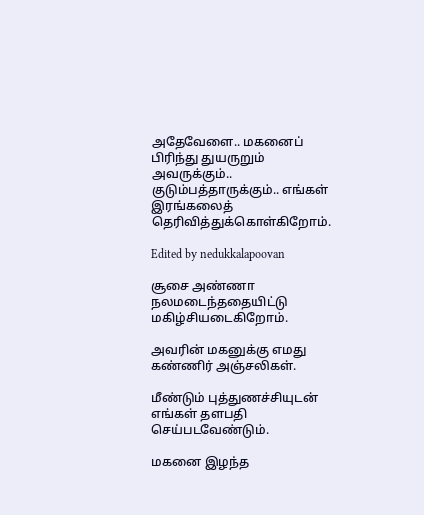அதேவேளை.. மகனைப் பிரிந்து துயருறும் அவருக்கும்.. குடும்பத்தாருக்கும்.. எங்கள் இரங்கலைத் தெரிவித்துக்கொள்கிறோம்.

Edited by nedukkalapoovan

சூசை அண்ணா நலமடைந்ததையிட்டு மகிழ்சியடைகிறோம்.

அவரின் மகனுக்கு எமது கண்ணிர் அஞ்சலிகள்.

மீண்டும் புத்துணச்சியுடன் எங்கள் தளபதி செய்படவேண்டும்.

மகனை இழந்த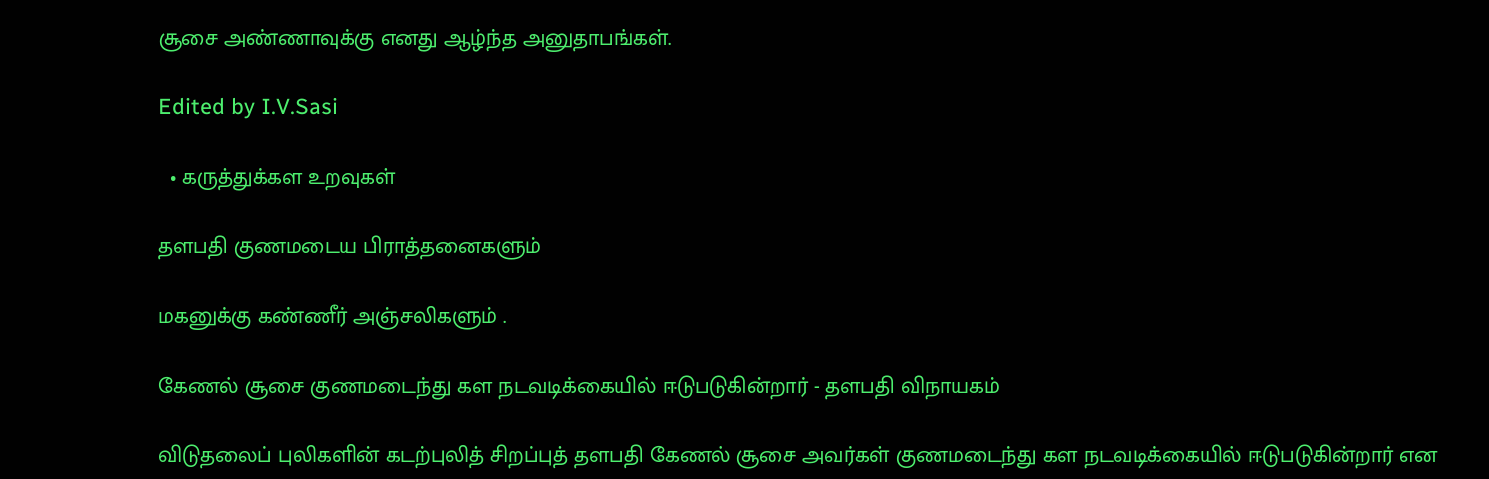சூசை அண்ணாவுக்கு எனது ஆழ்ந்த அனுதாபங்கள்.

Edited by I.V.Sasi

  • கருத்துக்கள உறவுகள்

தளபதி குணமடைய பிராத்தனைகளும்

மகனுக்கு கண்ணீர் அஞ்சலிகளும் .

கேணல் சூசை குணமடைந்து கள நடவடிக்கையில் ஈடுபடுகின்றார் - தளபதி விநாயகம்

விடுதலைப் புலிகளின் கடற்புலித் சிறப்புத் தளபதி கேணல் சூசை அவர்கள் குணமடைந்து கள நடவடிக்கையில் ஈடுபடுகின்றார் என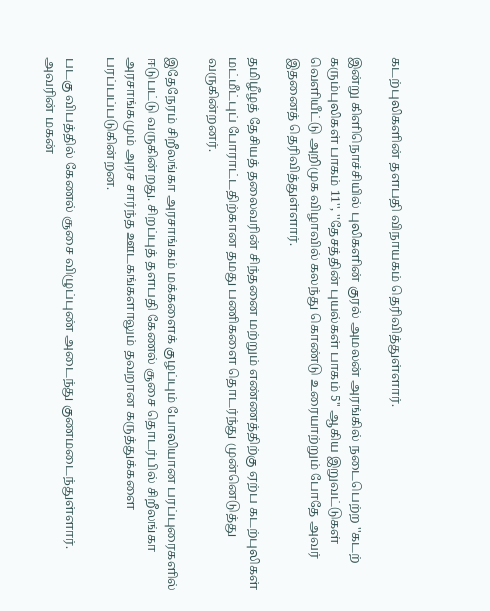கடற்புலிகளின் தளபதி விநாயகம் தெரிவித்துள்ளார்.

இன்று கிளிநொச்சியில் புலிகளின் குரல் அமலன் அரங்கில் நடைபெற்ற ''கடற் கரும்புலிகள் பாகம் 11'', ''தேசத்தின் புயல்கள் பாகம் 5'' ஆகிய இறுவட்டுகள் வெளியீட்டு அறிமுக விழாவில் கலந்து கொண்டு உரையாற்றும் போதே அவர் இதனைத் தெரிவித்துள்ளார்.

தமிழீழத் தேசியத் தலைவரின் சிந்தனை மற்றும் எண்ணத்திற்கு ஏற்ப கடற்புலிகள் மட்மீட்புப் போராட்டதிற்கான தமது பணிகளை தொடர்ந்து முன்னெடுத்து வருகின்றனர்.

இதேநேரம் சிறீலங்கா அரசாங்கம் மக்களைக் குழப்பும் போலியான பரப்புரைகளில் ஈடுபட்டு வருகின்றது. சிறப்புத் தளபதி கேணல் சூசை தொடர்பில் சிறீலங்கா அரசாங்கமும் அரச சார்ந்த ஊடகங்களாலும் தவறான கருத்துக்களை பரப்பப்படுகின்றன.

படகு விபத்தில் கேணல் சூசை விழுப்புண் அடைந்து குணமடைந்துள்ளார். அவரின் மகன்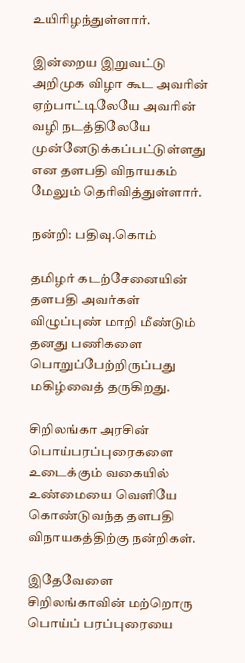உயிரிழந்துள்ளார்.

இன்றைய இறுவட்டு அறிமுக விழா கூட அவரின் ஏற்பாட்டிலேயே அவரின் வழி நடத்திலேயே முன்னேடுக்கப்பட்டுள்ளது என தளபதி விநாயகம் மேலும் தெரிவித்துள்ளார்.

நன்றி: பதிவு.கொம்

தமிழர் கடற்சேனையின் தளபதி அவர்கள் விழுப்புண் மாறி மீண்டும் தனது பணிகளை பொறுப்பேற்றிருப்பது மகிழ்வைத் தருகிறது.

சிறிலங்கா அரசின் பொய்பரப்புரைகளை உடைக்கும் வகையில் உண்மையை வெளியே கொண்டுவந்த தளபதி விநாயகத்திற்கு நன்றிகள்.

இதேவேளை சிறிலங்காவின் மற்றொரு பொய்ப் பரப்புரையை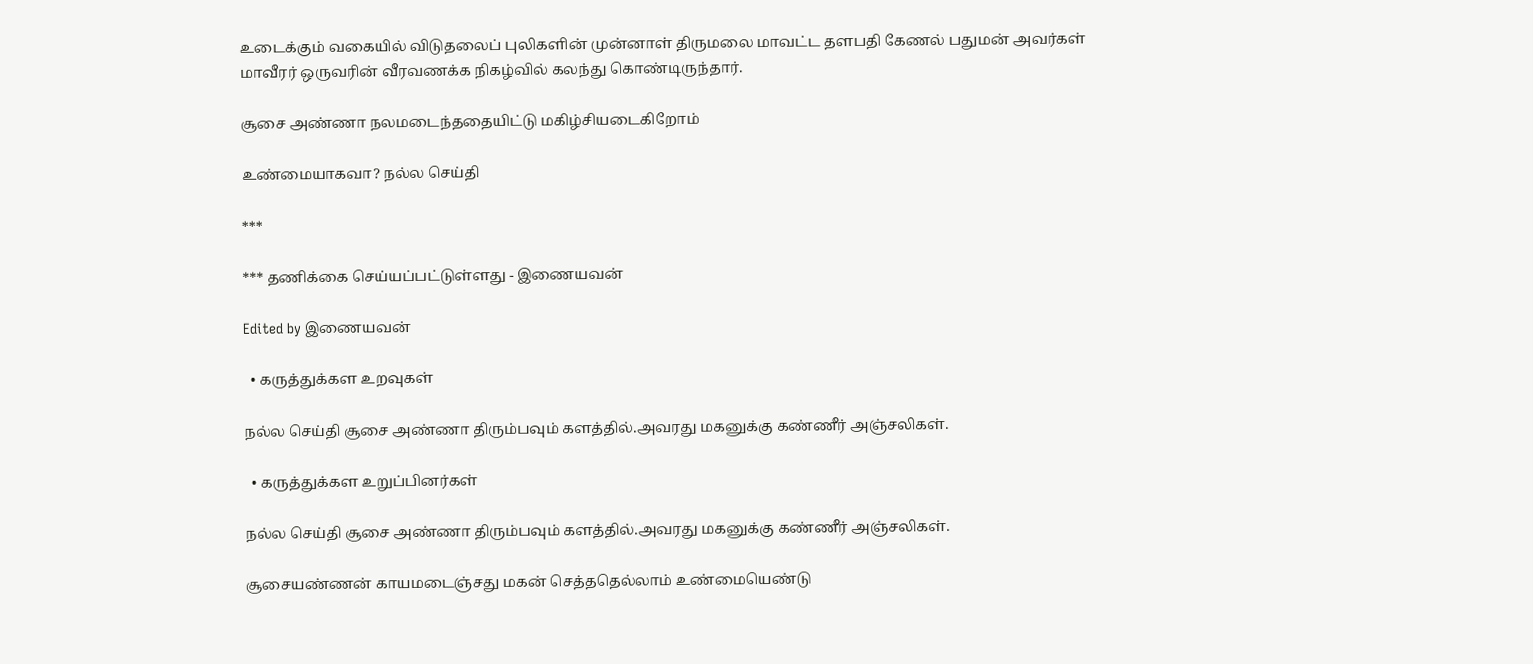உடைக்கும் வகையில் விடுதலைப் புலிகளின் முன்னாள் திருமலை மாவட்ட தளபதி கேணல் பதுமன் அவர்கள் மாவீரர் ஒருவரின் வீரவணக்க நிகழ்வில் கலந்து கொண்டிருந்தார்.

சூசை அண்ணா நலமடைந்ததையிட்டு மகிழ்சியடைகிறோம்

உண்மையாகவா? நல்ல செய்தி

***

*** தணிக்கை செய்யப்பட்டுள்ளது - இணையவன்

Edited by இணையவன்

  • கருத்துக்கள உறவுகள்

நல்ல செய்தி சூசை அண்ணா திரும்பவும் களத்தில்.அவரது மகனுக்கு கண்ணீர் அஞ்சலிகள்.

  • கருத்துக்கள உறுப்பினர்கள்

நல்ல செய்தி சூசை அண்ணா திரும்பவும் களத்தில்.அவரது மகனுக்கு கண்ணீர் அஞ்சலிகள்.

சூசையண்ணன் காயமடைஞ்சது மகன் செத்ததெல்லாம் உண்மையெண்டு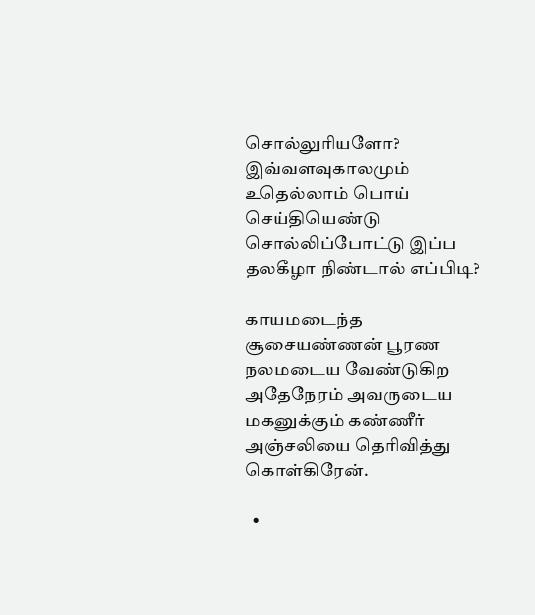சொல்லுரியளோ? இவ்வளவுகாலமும் உதெல்லாம் பொய் செய்தியெண்டு சொல்லிப்போட்டு இப்ப தலகீழா நிண்டால் எப்பிடி?

காயமடைந்த சூசையண்ணன் பூரண நலமடைய வேண்டுகிற அதேநேரம் அவருடைய மகனுக்கும் கண்ணீர் அஞ்சலியை தெரிவித்து கொள்கிரேன்.

  •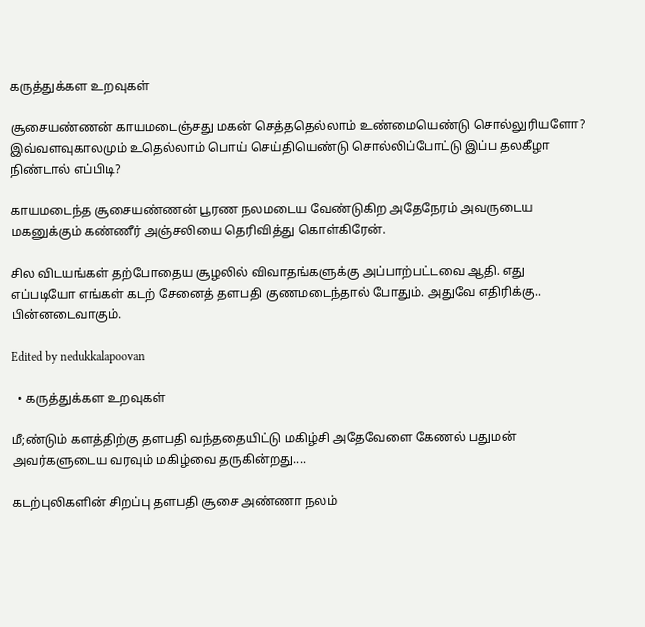கருத்துக்கள உறவுகள்

சூசையண்ணன் காயமடைஞ்சது மகன் செத்ததெல்லாம் உண்மையெண்டு சொல்லுரியளோ? இவ்வளவுகாலமும் உதெல்லாம் பொய் செய்தியெண்டு சொல்லிப்போட்டு இப்ப தலகீழா நிண்டால் எப்பிடி?

காயமடைந்த சூசையண்ணன் பூரண நலமடைய வேண்டுகிற அதேநேரம் அவருடைய மகனுக்கும் கண்ணீர் அஞ்சலியை தெரிவித்து கொள்கிரேன்.

சில விடயங்கள் தற்போதைய சூழலில் விவாதங்களுக்கு அப்பாற்பட்டவை ஆதி. எது எப்படியோ எங்கள் கடற் சேனைத் தளபதி குணமடைந்தால் போதும். அதுவே எதிரிக்கு.. பின்னடைவாகும்.

Edited by nedukkalapoovan

  • கருத்துக்கள உறவுகள்

மீ;ண்டும் களத்திற்கு தளபதி வந்ததையிட்டு மகிழ்சி அதேவேளை கேணல் பதுமன் அவர்களுடைய வரவும் மகிழ்வை தருகின்றது....

கடற்புலிகளின் சிறப்பு தளபதி சூசை அண்ணா நலம்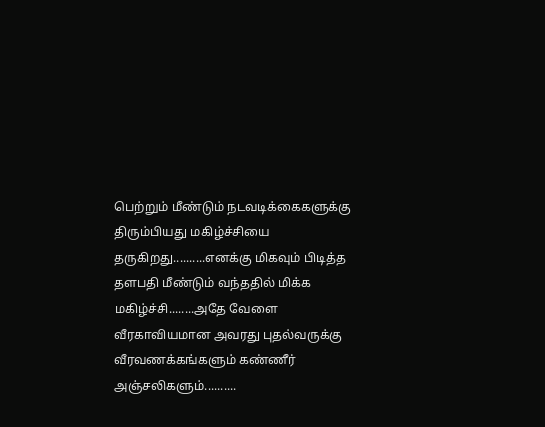பெற்றும் மீண்டும் நடவடிக்கைகளுக்கு திரும்பியது மகிழ்ச்சியை தருகிறது..........எனக்கு மிகவும் பிடித்த தளபதி மீண்டும் வந்ததில் மிக்க மகிழ்ச்சி........அதே வேளை வீரகாவியமான அவரது புதல்வருக்கு வீரவணக்கங்களும் கண்ணீர் அஞ்சலிகளும்..........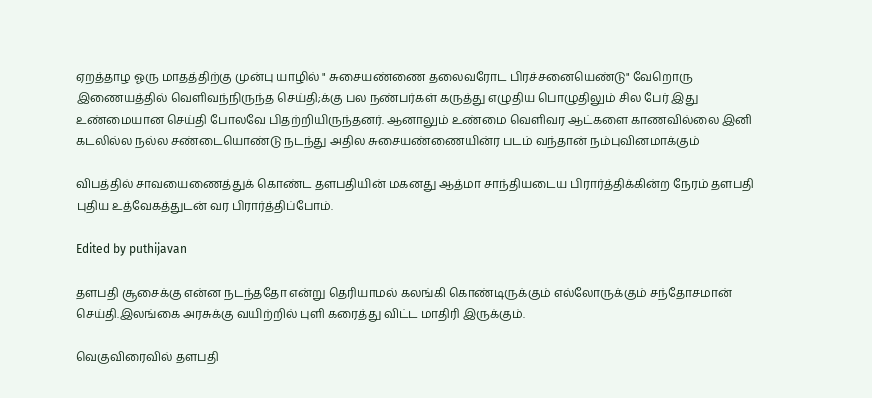ஏறத்தாழ ஓரு மாதத்திற்கு முன்பு யாழில் " சுசையண்ணை தலைவரோட பிரச்சனையெண்டு" வேறொரு இணையத்தில் வெளிவந்நிருந்த செய்தி;க்கு பல நண்பர்கள் கருத்து எழுதிய பொழுதிலும் சில பேர் இது உண்மையான செய்தி போலவே பிதற்றியிருந்தனர். ஆனாலும் உண்மை வெளிவர ஆட்களை காணவில்லை இனி கடலில்ல நல்ல சண்டையொண்டு நடந்து அதில சுசையண்ணையின்ர படம் வந்தான் நம்புவினமாக்கும்

விபத்தில் சாவயைணைத்துக் கொண்ட தளபதியின் மகனது ஆத்மா சாந்தியடைய பிரார்த்திக்கின்ற நேரம் தளபதி புதிய உத்வேகத்துடன் வர பிரார்த்திப்போம்.

Edited by puthijavan

தளபதி சூசைக்கு என்ன நடந்ததோ என்று தெரியாமல் கலங்கி கொண்டிருக்கும் எல்லோருக்கும் சந்தோசமான் செய்தி.இலங்கை அரசுக்கு வயிற்றில் புளி கரைத்து விட்ட மாதிரி இருக்கும்.

வெகுவிரைவில் தளபதி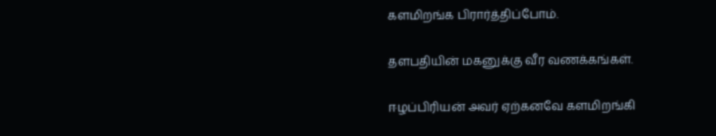களமிறங்க பிரார்த்திப்போம்.

தளபதியின் மகனுக்கு வீர வணக்கங்கள்.

ஈழப்பிரியன் அவர் ஏற்கனவே களமிறங்கி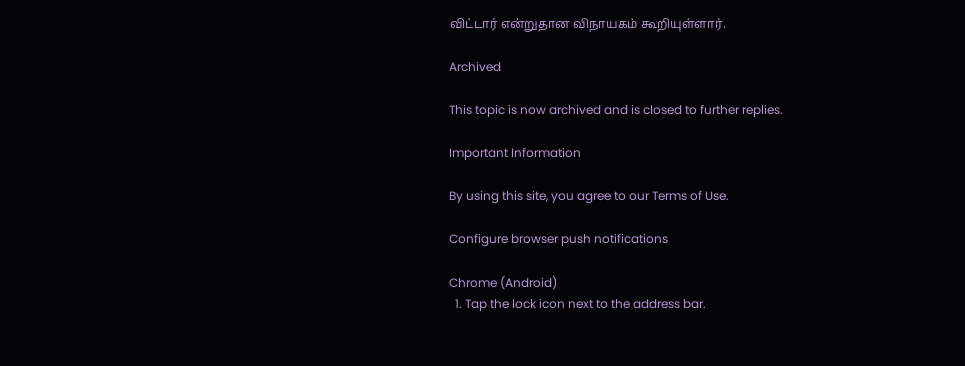விட்டார் என்றுதான விநாயகம் கூறியுள்ளார்.

Archived

This topic is now archived and is closed to further replies.

Important Information

By using this site, you agree to our Terms of Use.

Configure browser push notifications

Chrome (Android)
  1. Tap the lock icon next to the address bar.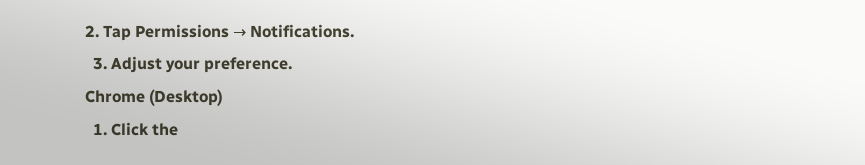2. Tap Permissions → Notifications.
  3. Adjust your preference.
Chrome (Desktop)
  1. Click the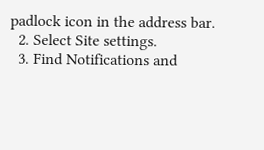padlock icon in the address bar.
  2. Select Site settings.
  3. Find Notifications and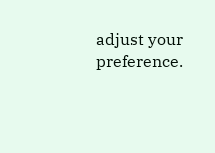adjust your preference.